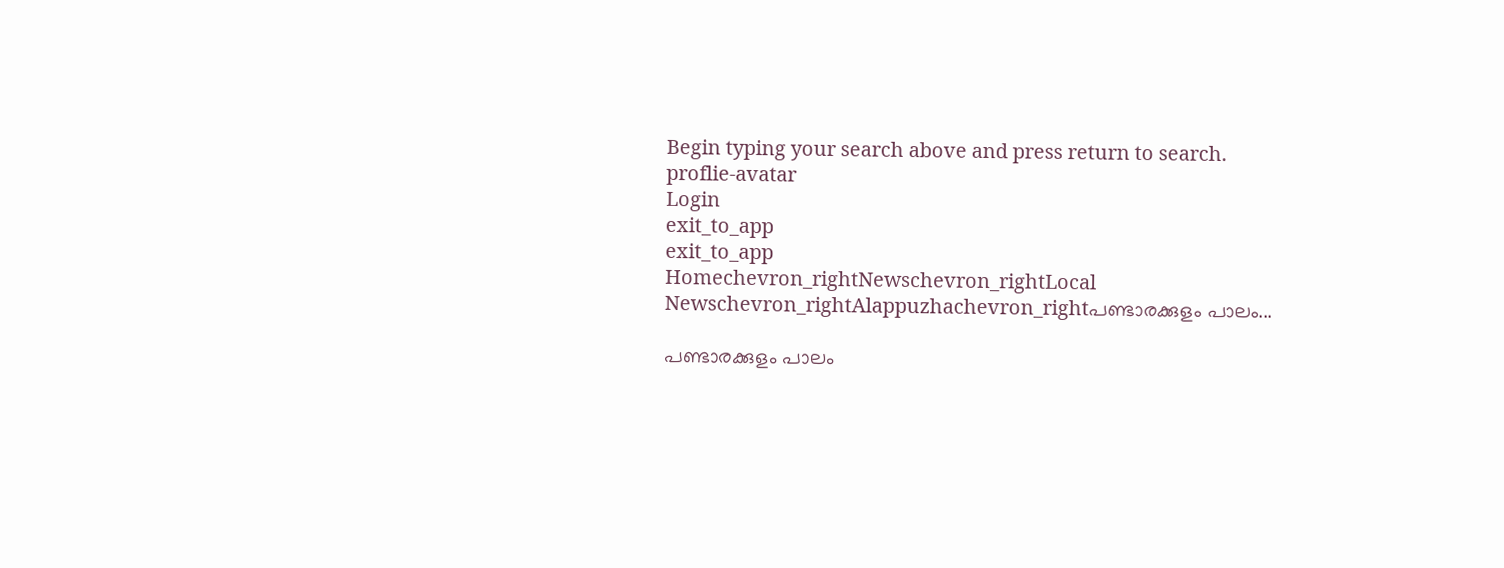Begin typing your search above and press return to search.
proflie-avatar
Login
exit_to_app
exit_to_app
Homechevron_rightNewschevron_rightLocal Newschevron_rightAlappuzhachevron_rightപണ്ടാരക്കുളം പാലം...

പണ്ടാരക്കുളം പാലം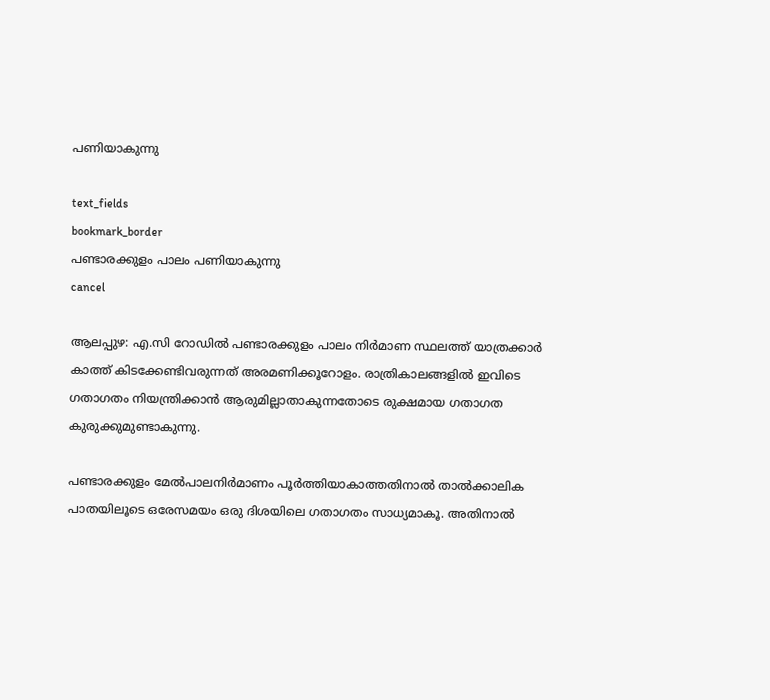പണിയാകുന്നു

text_fields
bookmark_border
പണ്ടാരക്കുളം പാലം പണിയാകുന്നു
cancel

ആലപ്പുഴ: എ.സി റോഡിൽ പണ്ടാരക്കുളം പാലം നിർമാണ സ്ഥലത്ത് യാത്രക്കാർ കാത്ത് കിടക്കേണ്ടിവരുന്നത് അരമണിക്കൂറോളം. രാത്രികാലങ്ങളിൽ ഇവിടെ ഗതാഗതം നിയന്ത്രിക്കാൻ ആരുമില്ലാതാകുന്നതോടെ രുക്ഷമായ ഗതാഗത കുരുക്കുമുണ്ടാകുന്നു.

പണ്ടാരക്കുളം മേല്‍പാലനിര്‍മാണം പൂര്‍ത്തിയാകാത്തതിനാല്‍ താല്‍ക്കാലിക പാതയിലൂടെ ഒരേസമയം ഒരു ദിശയിലെ ഗതാഗതം സാധ്യമാകൂ. അതിനാൽ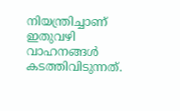നിയന്ത്രിച്ചാണ് ഇതുവഴി വാഹനങ്ങൾ കടത്തിവിടുന്നത്.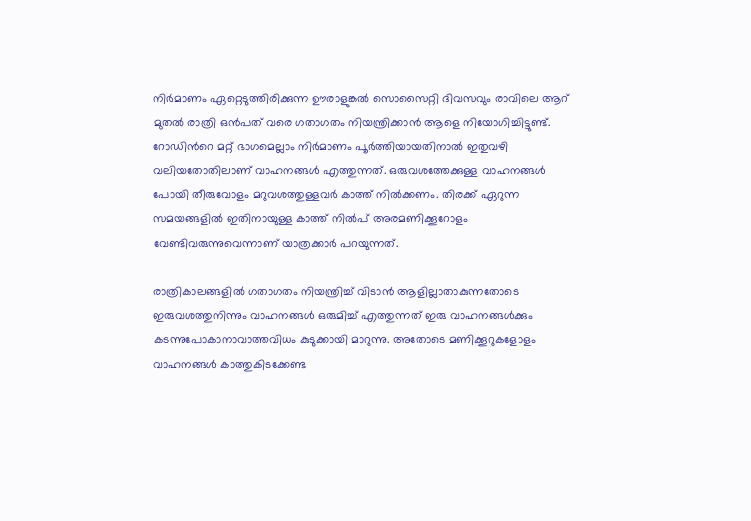നിര്‍മാണം ഏറ്റെടുത്തിരിക്കുന്ന ഊരാളുങ്കല്‍ സൊസൈറ്റി ദിവസവും രാവിലെ ആറ്‌ മുതല്‍ രാത്രി ഒന്‍പത്‌ വരെ ഗതാഗതം നിയന്ത്രിക്കാൻ ആളെ നിയോഗിച്ചിട്ടുണ്ട്. റോഡിന്‍റെ മറ്റ് ഭാഗമെല്ലാം നിർമാണം പൂർത്തിയായതിനാൽ ഇതുവഴി വലിയതോതിലാണ് വാഹനങ്ങൾ എത്തുന്നത്. ഒരുവശത്തേക്കുള്ള വാഹനങ്ങൾ പോയി തീരുവോളം മറുവശത്തുള്ളവർ കാത്ത് നിൽക്കണം. തിരക്ക് ഏറുന്ന സമയങ്ങളിൽ ഇതിനായുള്ള കാത്ത് നിൽപ് അരമണിക്കൂറോളം വേണ്ടിവരുന്നുവെന്നാണ് യാത്രക്കാർ പറയുന്നത്.

രാത്രികാലങ്ങളിൽ ഗതാഗതം നിയന്ത്രിച്ച് വിടാൻ ആളില്ലാതാകുന്നതോടെ ഇരുവശത്തുനിന്നും വാഹനങ്ങൾ ഒരുമിച്ച് എത്തുന്നത് ഇരു വാഹനങ്ങൾക്കും കടന്നുപോകാനാവാത്തവിധം കുടുക്കായി മാറുന്നു. അതോടെ മണിക്കൂറുകളോളം വാഹനങ്ങൾ കാത്തുകിടക്കേണ്ട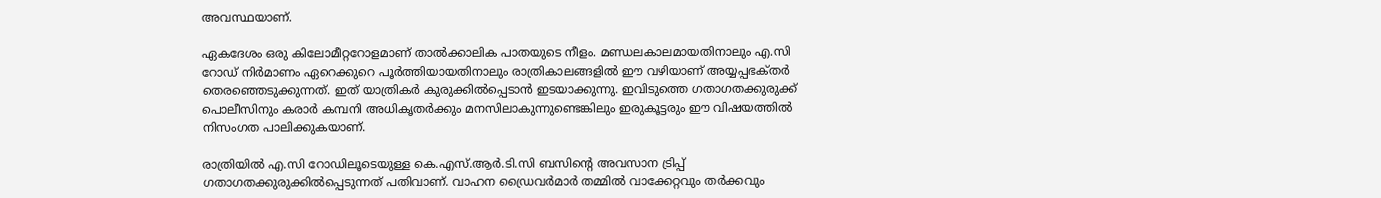അവസ്ഥയാണ്.

ഏകദേശം ഒരു കിലോമീറ്ററോളമാണ്‌ താല്‍ക്കാലിക പാതയുടെ നീളം. മണ്ഡലകാലമായതിനാലും എ.സി റോഡ്‌ നിര്‍മാണം ഏറെക്കുറെ പൂര്‍ത്തിയായതിനാലും രാത്രികാലങ്ങളില്‍ ഈ വഴിയാണ്‌ അയ്യപ്പഭക്‌തര്‍ തെരഞ്ഞെടുക്കുന്നത്‌. ഇത്‌ യാത്രികര്‍ കുരുക്കില്‍പ്പെടാന്‍ ഇടയാക്കുന്നു. ഇവിടുത്തെ ഗതാഗതക്കുരുക്ക്‌ പൊലീസിനും കരാര്‍ കമ്പനി അധികൃതര്‍ക്കും മനസിലാകുന്നുണ്ടെങ്കിലും ഇരുകൂട്ടരും ഈ വിഷയത്തില്‍ നിസംഗത പാലിക്കുകയാണ്‌.

രാത്രിയില്‍ എ.സി റോഡിലൂടെയുള്ള കെ.എസ്‌.ആര്‍.ടി.സി ബസിന്റെ അവസാന ട്രിപ്പ്‌ ഗതാഗതക്കുരുക്കിൽപ്പെടുന്നത് പതിവാണ്‌. വാഹന ഡ്രൈവർമാർ തമ്മിൽ വാക്കേറ്റവും തര്‍ക്കവും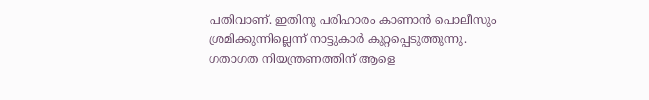പതിവാണ്‌. ഇതിനു പരിഹാരം കാണാന്‍ പൊലീസും ശ്രമിക്കുന്നില്ലെന്ന് നാട്ടുകാർ കുറ്റപ്പെടുത്തുന്നു. ഗതാഗത നിയന്ത്രണത്തിന് ആളെ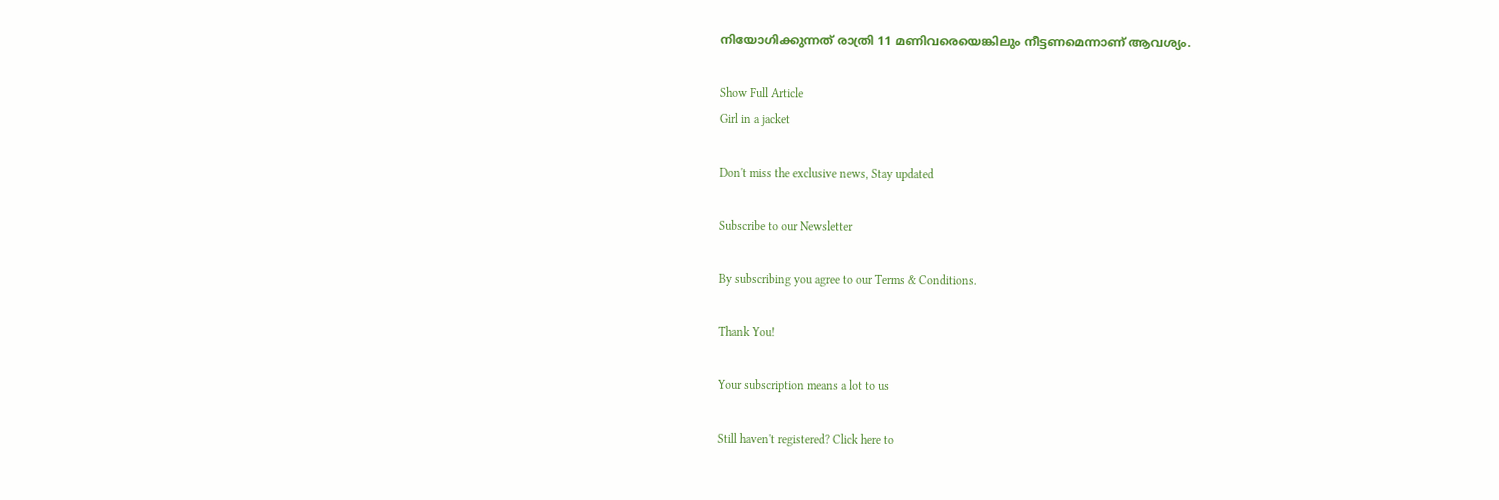നിയോഗിക്കുന്നത് രാത്രി 11 മണിവരെയെങ്കിലും നീട്ടണമെന്നാണ്‌ ആവശ്യം.

Show Full Article
Girl in a jacket

Don't miss the exclusive news, Stay updated

Subscribe to our Newsletter

By subscribing you agree to our Terms & Conditions.

Thank You!

Your subscription means a lot to us

Still haven't registered? Click here to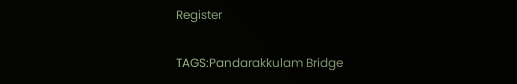Register

TAGS:Pandarakkulam Bridge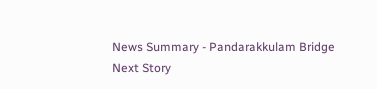News Summary - Pandarakkulam Bridge
Next Story